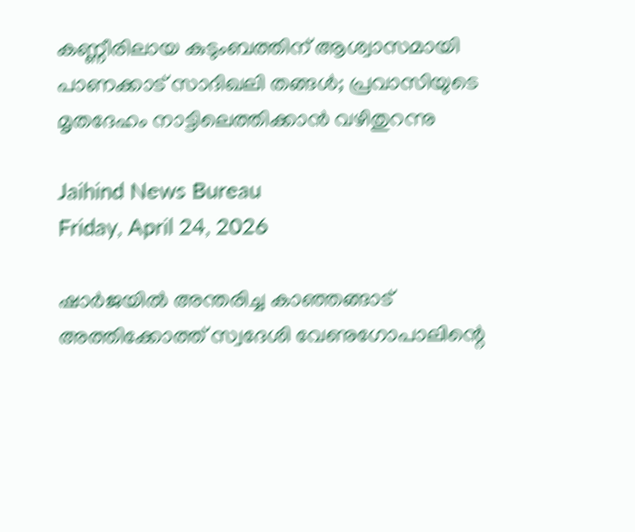കണ്ണീരിലായ കുടുംബത്തിന് ആശ്വാസമായി പാണക്കാട് സാദിഖലി തങ്ങൾ; പ്രവാസിയുടെ മൃതദേഹം നാട്ടിലെത്തിക്കാൻ വഴിതുറന്നു

Jaihind News Bureau
Friday, April 24, 2026

ഷാർജയിൽ അന്തരിച്ച കാഞ്ഞങ്ങാട് അത്തിക്കോത്ത് സ്വദേശി വേണുഗോപാലിന്റെ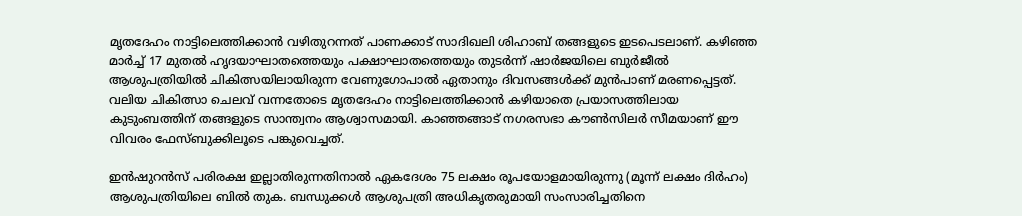മൃതദേഹം നാട്ടിലെത്തിക്കാൻ വഴിതുറന്നത് പാണക്കാട് സാദിഖലി ശിഹാബ് തങ്ങളുടെ ഇടപെടലാണ്. കഴിഞ്ഞ മാർച്ച് 17 മുതൽ ഹൃദയാഘാതത്തെയും പക്ഷാഘാതത്തെയും തുടർന്ന് ഷാർജയിലെ ബുർജീൽ ആശുപത്രിയിൽ ചികിത്സയിലായിരുന്ന വേണുഗോപാൽ ഏതാനും ദിവസങ്ങൾക്ക് മുൻപാണ് മരണപ്പെട്ടത്. വലിയ ചികിത്സാ ചെലവ് വന്നതോടെ മൃതദേഹം നാട്ടിലെത്തിക്കാൻ കഴിയാതെ പ്രയാസത്തിലായ കുടുംബത്തിന് തങ്ങളുടെ സാന്ത്വനം ആശ്വാസമായി. കാഞ്ഞങ്ങാട് നഗരസഭാ കൗൺസിലർ സീമയാണ് ഈ വിവരം ഫേസ്ബുക്കിലൂടെ പങ്കുവെച്ചത്.

ഇൻഷുറൻസ് പരിരക്ഷ ഇല്ലാതിരുന്നതിനാൽ ഏകദേശം 75 ലക്ഷം രൂപയോളമായിരുന്നു (മൂന്ന് ലക്ഷം ദിർഹം) ആശുപത്രിയിലെ ബിൽ തുക. ബന്ധുക്കൾ ആശുപത്രി അധികൃതരുമായി സംസാരിച്ചതിനെ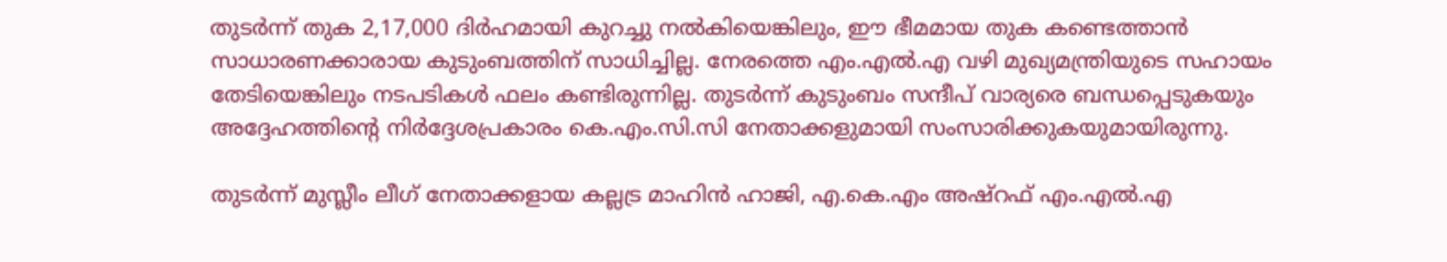തുടർന്ന് തുക 2,17,000 ദിർഹമായി കുറച്ചു നൽകിയെങ്കിലും, ഈ ഭീമമായ തുക കണ്ടെത്താൻ സാധാരണക്കാരായ കുടുംബത്തിന് സാധിച്ചില്ല. നേരത്തെ എം.എൽ.എ വഴി മുഖ്യമന്ത്രിയുടെ സഹായം തേടിയെങ്കിലും നടപടികൾ ഫലം കണ്ടിരുന്നില്ല. തുടർന്ന് കുടുംബം സന്ദീപ് വാര്യരെ ബന്ധപ്പെടുകയും അദ്ദേഹത്തിന്റെ നിർദ്ദേശപ്രകാരം കെ.എം.സി.സി നേതാക്കളുമായി സംസാരിക്കുകയുമായിരുന്നു.

തുടർന്ന് മുസ്ലീം ലീഗ് നേതാക്കളായ കല്ലട്ര മാഹിൻ ഹാജി, എ.കെ.എം അഷ്‌റഫ്‌ എം.എൽ.എ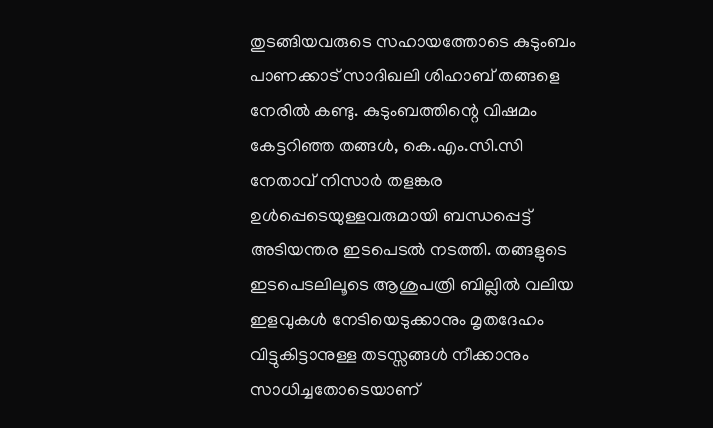തുടങ്ങിയവരുടെ സഹായത്തോടെ കുടുംബം പാണക്കാട് സാദിഖലി ശിഹാബ് തങ്ങളെ നേരിൽ കണ്ടു. കുടുംബത്തിന്റെ വിഷമം കേട്ടറിഞ്ഞ തങ്ങൾ, കെ.എം.സി.സി നേതാവ് നിസാർ തളങ്കര ഉൾപ്പെടെയുള്ളവരുമായി ബന്ധപ്പെട്ട് അടിയന്തര ഇടപെടൽ നടത്തി. തങ്ങളുടെ ഇടപെടലിലൂടെ ആശുപത്രി ബില്ലിൽ വലിയ ഇളവുകൾ നേടിയെടുക്കാനും മൃതദേഹം വിട്ടുകിട്ടാനുള്ള തടസ്സങ്ങൾ നീക്കാനും സാധിച്ചതോടെയാണ്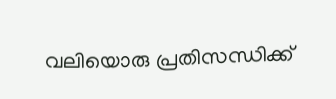വലിയൊരു പ്രതിസന്ധിക്ക്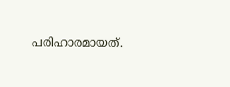പരിഹാരമായത്.